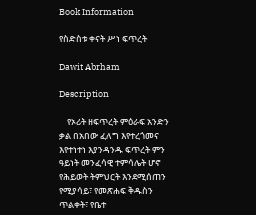Book Information

የስድስቱ ቀናት ሥነ ፍጥረት

Dawit Abrham

Description

    የኦሪት ዘፍጥረት ምዕራፍ አንድን ቃል በአበው ፈለግ እየተረጎመና እየተነተነ እያንዳንዱ ፍጥረት ምን ዓይነት መንፈሳዊ ተምሳሌት ሆኖ የሕይወት ትምህርት እንደሚሰጠን የሚያሳይ፣ የመጽሐፍ ቅዱስን ጥልቀት፣ የቤተ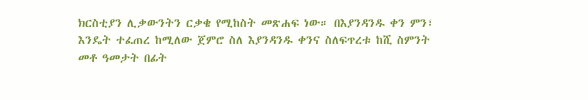ክርስቲያን ሊቃውንትን ርቃቄ የሚከስት መጽሐፍ ነው። በእያንዳንዱ ቀን ምን፣ እንዴት ተፈጠረ ከሚለው ጀምሮ ስለ እያንዳንዱ ቀንና ስለፍጥረቱ ከሺ ስምንት መቶ ዓመታት በፊት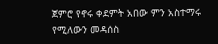ጀምሮ የኖሩ ቀደምት አበው ምን አስተማሩ የሚለውን መዳሰስ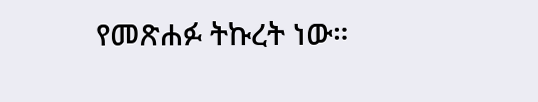የመጽሐፉ ትኩረት ነው።